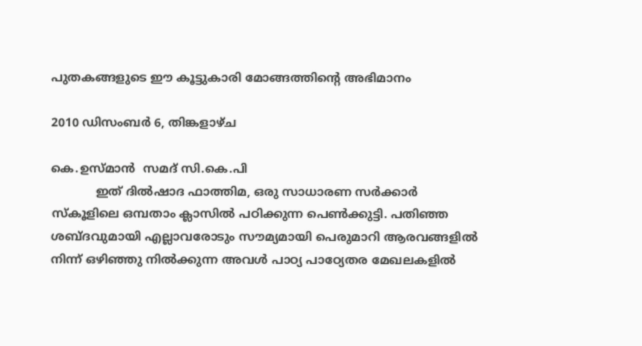പുതകങ്ങളുടെ ഈ കൂട്ടുകാരി മോങ്ങത്തിന്റെ അഭിമാനം

2010 ഡിസംബർ 6, തിങ്കളാഴ്‌ച

കെ‌.ഉസ്‌മാന്‍ ‌ സമദ് സി.കെ.പി
            ഇത് ദില്‍‌ഷാദ ഫാത്തിമ, ഒരു സാധാരണ സര്‍ക്കാര്‍ സ്‌കൂളിലെ ഒമ്പതാം ക്ലാസില്‍ പഠിക്കുന്ന പെണ്‍ക്കുട്ടി. പതിഞ്ഞ ശബ്ദവുമായി എല്ലാവരോടും സൗമ്യമായി പെരുമാറി ആരവങ്ങളില്‍ നിന്ന് ഒഴിഞ്ഞു നില്‍ക്കുന്ന അവള്‍ പാഠ്യ പാഠ്യേതര മേഖലകളില്‍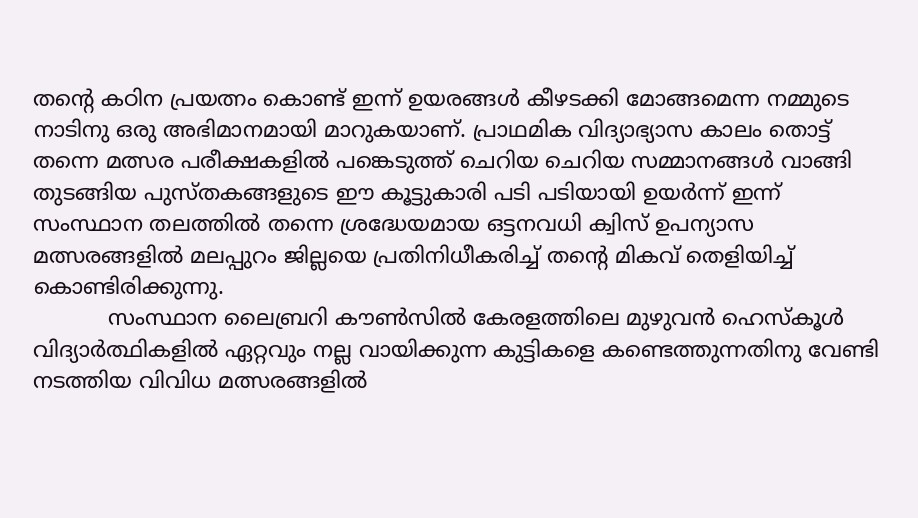തന്റെ കഠിന പ്രയത്നം കൊണ്ട് ഇന്ന് ഉയരങ്ങള്‍ കീഴടക്കി മോങ്ങമെന്ന നമ്മുടെ നാടിനു ഒരു അഭിമാനമായി മാറുകയാണ്. പ്രാഥമിക വിദ്യാഭ്യാസ കാലം തൊട്ട് തന്നെ മത്സര പരീക്ഷകളില്‍ പങ്കെടുത്ത് ചെറിയ ചെറിയ സമ്മാനങ്ങള്‍ വാങ്ങി തുടങ്ങിയ പുസ്‌തകങ്ങളുടെ ഈ കൂട്ടുകാരി പടി പടിയായി ഉയര്‍ന്ന് ഇന്ന് സംസ്ഥാന തലത്തില്‍ തന്നെ ശ്രദ്ധേയമായ ഒട്ടനവധി ക്വിസ് ഉപന്യാസ മത്സരങ്ങളില്‍ മലപ്പുറം ജില്ലയെ പ്രതിനിധീകരിച്ച് തന്റെ മികവ് തെളിയിച്ച് കൊണ്ടിരിക്കുന്നു.
           സംസ്ഥാന ലൈബ്രറി കൗണ്‍സില്‍ കേരളത്തിലെ മുഴുവന്‍ ഹെസ്‌കൂള്‍ വിദ്യാര്‍ത്ഥികളില്‍ ഏറ്റവും നല്ല വായിക്കുന്ന കുട്ടികളെ കണ്ടെത്തുന്നതിനു വേണ്ടി നടത്തിയ വിവിധ മത്സരങ്ങളില്‍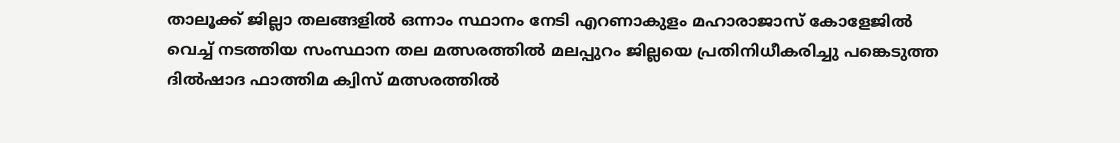താലൂക്ക് ജില്ലാ തലങ്ങളില്‍ ഒന്നാം സ്ഥാനം നേടി എറണാകുളം മഹാരാജാസ് കോളേജില്‍ വെച്ച് നടത്തിയ സംസ്ഥാന തല മത്സരത്തില്‍ മലപ്പുറം ജില്ലയെ പ്രതിനിധീകരിച്ചു പങ്കെടുത്ത ദില്‍‌ഷാദ ഫാത്തിമ ക്വിസ് മത്സരത്തില്‍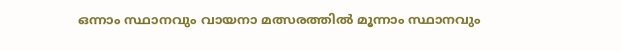ഒന്നാം സ്ഥാനവും വായനാ മത്സരത്തില്‍ മൂന്നാം സ്ഥാനവും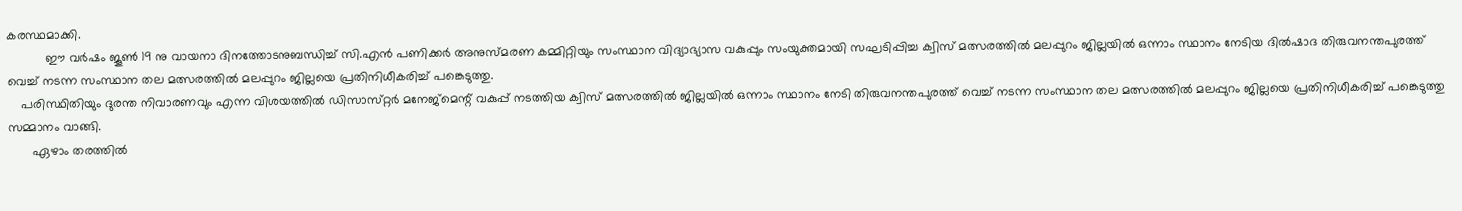കരസ്ഥമാക്കി.
           ഈ വര്‍ഷം ജൂണ്‍ 19 നു വായനാ ദിനത്തോടനുബന്ധിച്ച് സി.എന്‍ പണിക്കര്‍ അനുസ്‌മരണ കമ്മിറ്റിയും സംസ്ഥാന വിദ്യാഭ്യാസ വകുപ്പും സംയുക്തമായി സഘടിപ്പിച്ച ക്വിസ് മത്സരത്തില്‍ മലപ്പുറം ജില്ലയില്‍ ഒന്നാം സ്ഥാനം നേടിയ ദില്‍‌ഷാദ തിരുവനന്തപുരത്ത് വെച്ച് നടന്ന സംസ്ഥാന തല മത്സരത്തില്‍ മലപ്പുറം ജില്ലയെ പ്രതിനിധീകരിച്ച് പങ്കെടുത്തു.
    പരിസ്ഥിതിയും ദുരന്ത നിവാരണവും എന്ന വിശയത്തില്‍ ഡിസാസ്‌റ്റര്‍ മനേജ്മെന്റ് വകുപ്പ് നടത്തിയ ക്വിസ് മത്സരത്തില്‍ ജില്ലയില്‍ ഒന്നാം സ്ഥാനം നേടി തിരുവനന്തപുരത്ത് വെച്ച് നടന്ന സംസ്ഥാന തല മത്സരത്തില്‍ മലപ്പുറം ജില്ലയെ പ്രതിനിധീകരിച്ച് പങ്കെടുത്തു സമ്മാനം വാങ്ങി.
       ഏഴാം തരത്തില്‍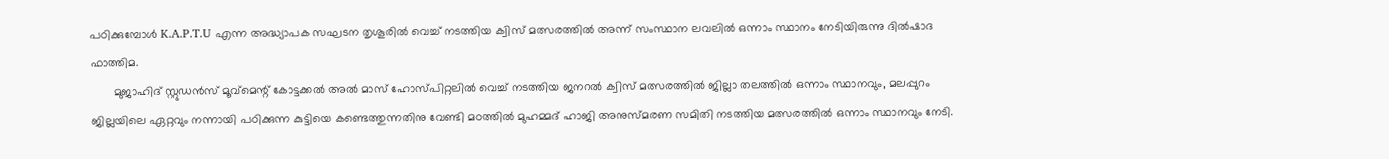പഠിക്കുമ്പോള്‍ K.A.P.T.U എന്ന അദ്ധ്യാപക സഘടന തൃശൂരില്‍ വെച്ച് നടത്തിയ ക്വിസ് മത്സരത്തില്‍ അന്ന് സംസ്ഥാന ലവലില്‍ ഒന്നാം സ്ഥാനം നേടിയിരുന്നു ദില്‍‌ഷാദ ഫാത്തിമ.
       മുജാഹിദ് സ്റ്റുഡന്‍സ് മൂവ്മെന്റ് കോട്ടക്കല്‍ അല്‍ മാസ് ഹോസ്പിറ്റലില്‍ വെച്ച് നടത്തിയ ജനറല്‍ ക്വിസ് മത്സരത്തില്‍ ജില്ലാ‍ തലത്തില്‍ ഒന്നാം സ്ഥാനവും, മലപ്പുറം ജില്ലയിലെ ഏറ്റവും നന്നായി പഠിക്കുന്ന കുട്ടിയെ കണ്ടെത്തുന്നതിനു വേണ്ടി മഠത്തില്‍ മുഹമ്മദ് ഹാജി അനുസ്‌മരണ സമിതി നടത്തിയ മത്സരത്തില്‍ ഒന്നാം സ്ഥാനവും നേടി.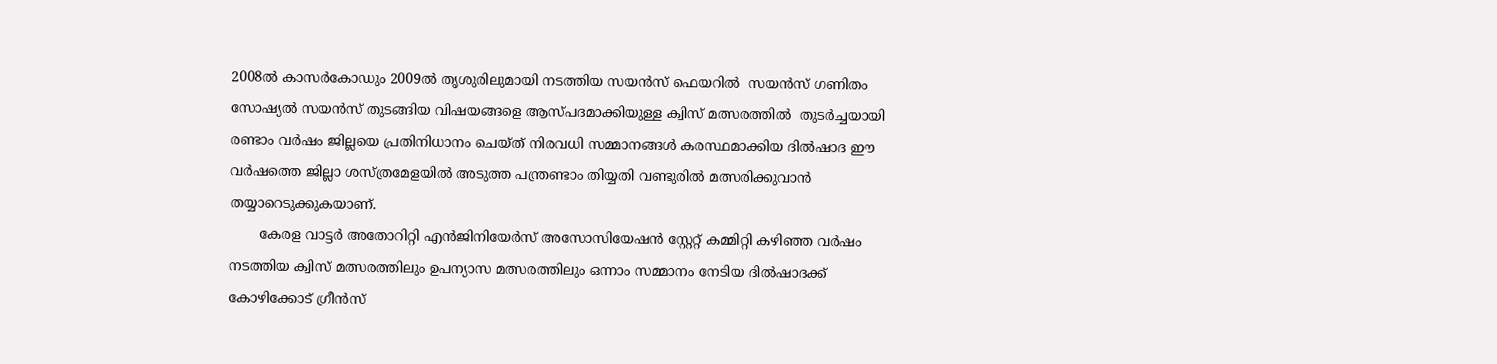2008ല്‍ കാസര്‍കോഡും 2009ല്‍ തൃശുരിലുമാ‍യി നടത്തിയ സയന്‍സ് ഫെയറില്‍ ‌ സയന്‍സ് ഗണിതം സോഷ്യല്‍ സയന്‍സ് തുടങ്ങിയ വിഷയങ്ങളെ ആസ്പദമാക്കിയുള്ള ക്വിസ് മത്സരത്തില്‍  തുടര്‍ച്ചയായി രണ്ടാം വര്‍ഷം ജില്ലയെ പ്രതിനിധാനം ചെയ്ത് നിരവധി സമ്മാനങ്ങള്‍ കരസ്ഥമാക്കിയ ദില്‍ഷാദ ഈ വര്‍ഷത്തെ ജില്ലാ ശസ്ത്രമേളയില്‍ അടുത്ത പന്ത്രണ്ടാം തിയ്യതി വണ്ടുരില്‍ മത്സരിക്കുവാന്‍ തയ്യാറെടുക്കുകയാണ്.
       കേരള വാട്ടര്‍ അതോ‍റിറ്റി എന്‍ജിനിയേര്‍സ് അസോസിയേഷന്‍ സ്റ്റേറ്റ് കമ്മിറ്റി കഴിഞ്ഞ വര്‍ഷം നടത്തിയ ക്വിസ് മത്സരത്തിലും ഉപന്യാസ മത്സരത്തിലും ഒന്നാം സമ്മാനം നേടിയ ദില്‍ഷാദക്ക് കോഴിക്കോട് ഗ്രീന്‍സ്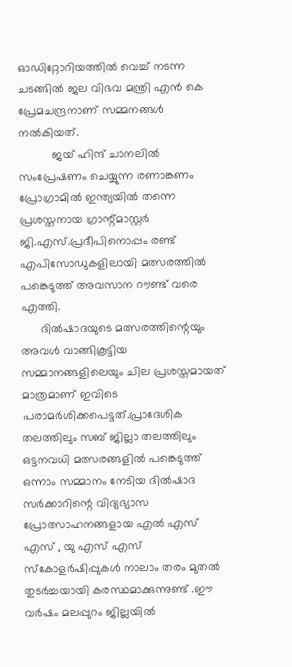ഓഡിറ്റോറിയത്തില്‍ വെച്ച് നടന്ന ചടങ്ങില്‍ ജല വിഭവ മന്ത്രി എന്‍ കെ പ്രേമചന്ദ്രനാണ് സമ്മനങ്ങള്‍ നല്‍കിയത്.
          ജയ് ഹിന്ദ് ചാനലില്‍ സംപ്രേഷണം ചെയ്യുന്ന രണാങ്കണം പ്രോഗ്രാമില്‍ ഇന്ത്യയില്‍ തന്നെ പ്രശസ്തനായ ഗ്രാന്റ്മാസ്റ്റര്‍ ജി.എസ്.പ്രദീപിനൊപ്പം രണ്ട് എപിസോഡുകളിലായി മത്സരത്തില്‍ പങ്കെടുത്ത് അവസാന റൗണ്ട് വരെ എത്തി.
      ദില്‍‌ഷാദയുടെ മത്സരത്തിന്റെയും അവള്‍ വാങ്ങികൂട്ടിയ സമ്മാനങ്ങളിലെയും ചില പ്രശസ്തമായത് മാത്രമാണ് ഇവിടെ പരാമര്‍ശിക്കപെട്ടത്.പ്രാദേശിക തലത്തിലും സബ് ജില്ലാ തലത്തിലും ഒട്ടനവധി മത്സരങ്ങളില്‍ പങ്കെടുത്ത് ഒന്നാം സമ്മാനം നേടിയ ദില്‍ഷാദ സര്‍ക്കാറിന്റെ വിദ്യഭ്യാസ പ്രോത്സാഹനങ്ങളായ എല്‍ എസ് എസ് , യു എസ് എസ് സ്കോളര്‍ഷിപ്പുകള്‍ നാലാം തരം മുതല്‍ തുടര്‍ച്ചയായി കരസ്ഥമാക്കുന്നുണ്ട് .ഈ വര്‍ഷം മലപ്പുറം ജില്ലയില്‍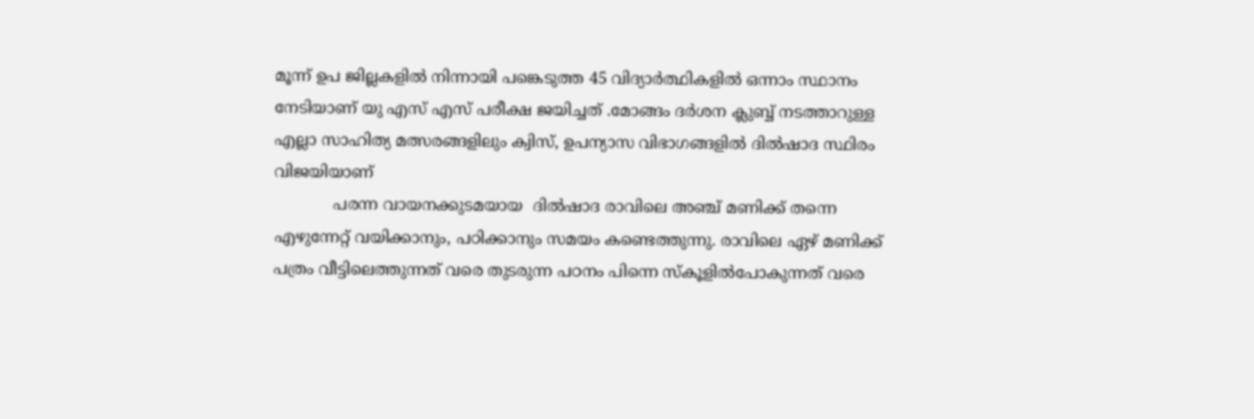മൂന്ന് ഉപ ജില്ലകളില്‍ നിന്നായി പങ്കെടുത്ത 45 വിദ്യാര്‍ത്ഥികളില്‍ ഒന്നാം സ്ഥാനം നേടിയാണ് യു എസ് എസ് പരീക്ഷ ജയിച്ചത് .മോങ്ങം ദര്‍ശന ക്ലുബ്ബ് നടത്താറുള്ള എല്ലാ സാഹിത്യ മത്സരങ്ങളിലും ക്വിസ്, ഉപന്യാസ വിഭാഗങ്ങളില്‍ ദില്‍ഷാദ സ്ഥിരം വിജയിയാണ്
            പരന്ന വായനക്കുടമയായ  ദില്‍ഷാദ രാവിലെ അഞ്ച് മണിക്ക് തന്നെ എഴുന്നേറ്റ് വയിക്കാനും, പഠിക്കാനും സമയം കണ്ടെത്തുന്നു. രാവിലെ ഏഴ് മണിക്ക് പത്രം വീട്ടിലെത്തുന്നത് വരെ തുടരുന്ന പഠനം പിന്നെ സ്കൂളില്‍പോകുന്നത് വരെ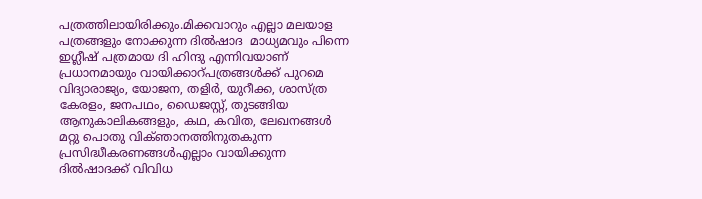പത്രത്തിലായിരിക്കും.മിക്കവാറും എല്ലാ മലയാള പത്രങ്ങളും നോക്കുന്ന ദില്‍‌ഷാദ  മാധ്യമവും പിന്നെ ഇഗ്ലീഷ് പത്രമായ ദി ഹിന്ദു എന്നിവയാണ് പ്രധാനമായും വായിക്കാറ്പത്രങ്ങള്‍ക്ക് പുറമെ വിദ്യാരാജ്യം, യോജന, തളിര്‍, യുറീക്ക, ശാസ്ത്ര കേരളം, ജനപഥം, ഡൈജസ്റ്റ്, തുടങ്ങിയ ആനുകാലികങ്ങളും, കഥ, കവിത, ലേഖനങ്ങ‌‌ള്‍ ‍ മറ്റു പൊതു വിക്ഞാനത്തിനുതകുന്ന പ്രസിദ്ധീകരണങ്ങള്‍എല്ലാം വായിക്കുന്ന ദില്‍ഷാദക്ക് വിവിധ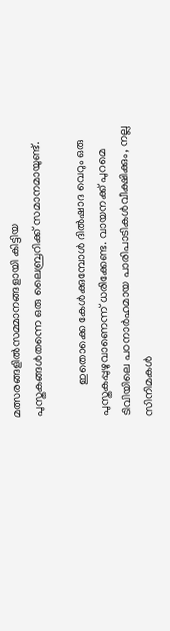മത്സരങ്ങളില്‍സമ്മാനങ്ങളായി കിട്ടിയ പുസ്തകങ്ങള്‍തന്നെ ഒരു ലൈബ്രറിക്ക് സമാനമായുണ്ട്.

           ഇതൊക്കെ കേള്‍‍‌ക്കുമ്പോള്‍‍ ദില്‍ഷാദ വെറും ഒരു പുസ്തകപ്പുഴുവാണെന്ന് ധരിക്കേണ്ട. വായനക്ക് പുറമെ ടിവിയിലെ പഠനാര്‍ഹമായ പാരിപാടികള്‍വീക്ഷിക്കും, നല്ല സിനിമകള്‍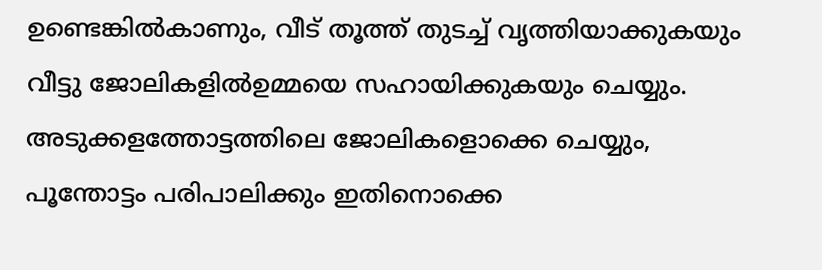ഉണ്ടെങ്കില്‍കാണും, വീട് തൂത്ത് തുടച്ച് വൃത്തിയാക്കുകയും വീട്ടു ജോലികളില്‍ഉമ്മയെ സഹായിക്കുകയും ചെയ്യും. അടുക്കളത്തോട്ടത്തിലെ ജോലികളൊക്കെ ചെയ്യും, പൂന്തോട്ടം പരിപാലിക്കും ഇതിനൊക്കെ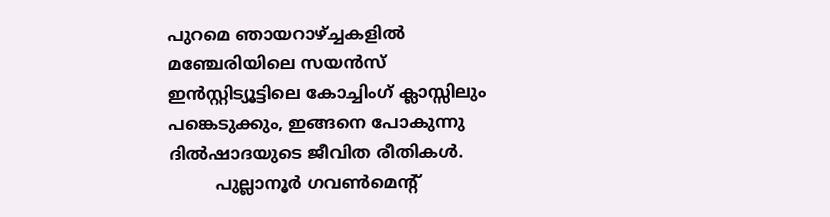പുറമെ ഞായറാഴ്ച്ചകളില്‍  മഞ്ചേരിയിലെ സയന്‍‍‌‌സ് ഇന്‍സ്റ്റിട്യൂട്ടിലെ കോച്ചിംഗ് ക്ലാസ്സിലും പങ്കെടുക്കും, ഇങ്ങനെ പോകുന്നു  ദില്‍ഷാദയുടെ ജീവിത രീതികള്‍‍.
         പുല്ലാനൂര്‍ ഗവണ്‍‌മെന്റ്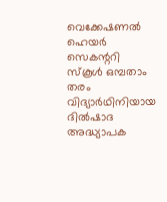വെക്കേഷണല്‍ ഹെയര്‍ സെകന്ററി സ്‌കൂള്‍ ഒമ്പതാം തരം വിദ്യാര്‍ഥിനിയായ ദില്‍‌ഷാദ അദ്ധ്യാപക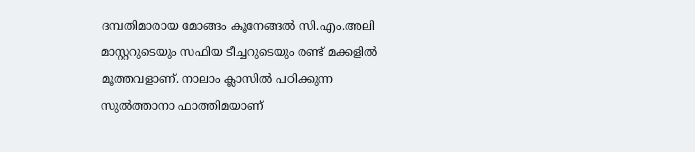ദമ്പതിമാരായ മോങ്ങം കൂനേങ്ങല്‍ സി.എം.അലി മാസ്റ്ററുടെയും സഫിയ ടീച്ചറുടെയും രണ്ട് മക്കളില്‍ മൂത്തവളാണ്. നാലാം ക്ലാസില്‍ പഠിക്കുന്ന സുല്‍ത്താനാ ഫാത്തിമയാണ്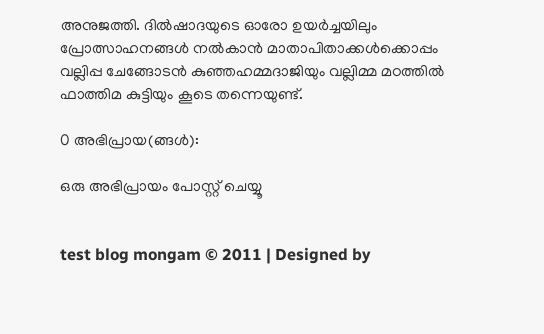അനുജത്തി. ദില്‍‌ഷാദയുടെ ഓരോ ഉയര്‍ച്ചയിലും പ്രോത്സാഹനങ്ങള്‍ നല്‍കാന്‍ മാതാപിതാക്കള്‍ക്കൊപ്പം വല്ലിപ്പ ചേങ്ങോടന്‍ കുഞ്ഞഹമ്മദാജിയും വല്ലിമ്മ മഠത്തില്‍ ഫാത്തിമ കുട്ടിയും കൂടെ തന്നെയുണ്ട്.

0 അഭിപ്രായ(ങ്ങള്‍):

ഒരു അഭിപ്രായം പോസ്റ്റ് ചെയ്യൂ


test blog mongam © 2011 | Designed by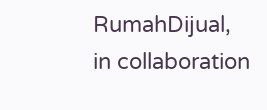RumahDijual, in collaboration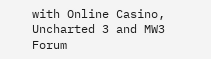with Online Casino, Uncharted 3 and MW3 Forum